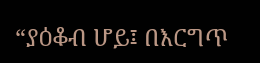“ያዕቆብ ሆይ፤ በእርግጥ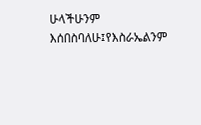ሁላችሁንም እሰበስባለሁ፤የእስራኤልንም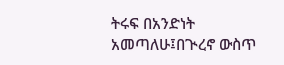ትሩፍ በአንድነት አመጣለሁ፤በጒረኖ ውስጥ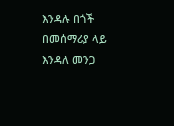እንዳሉ በጎች በመሰማሪያ ላይ እንዳለ መንጋ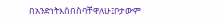በአንድነትእሰበስባቸዋለሁ፤ቦታውም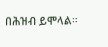በሕዝብ ይሞላል።